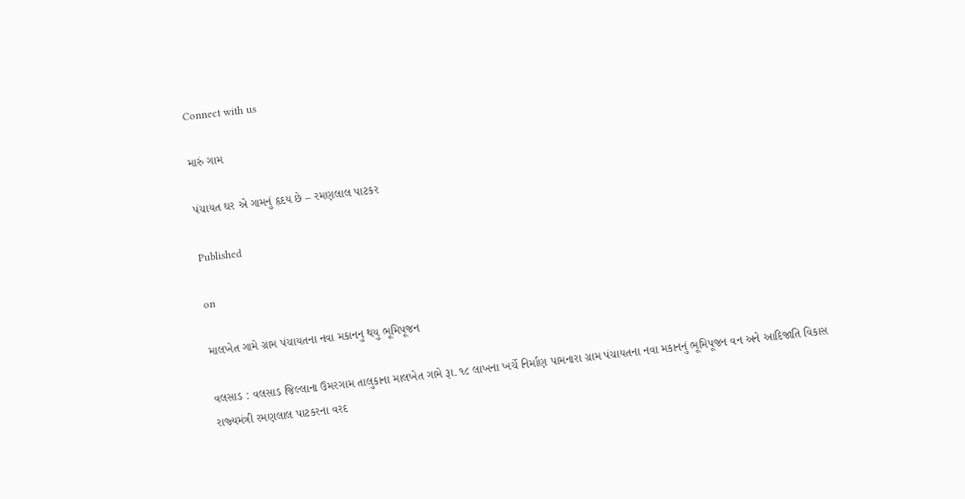Connect with us

મારું ગામ

પંચાયત ઘર એ ગામનું હૃદય છે – રમણલાલ પાટકર

Published

on

માલખેત ગામે ગ્રામ પંચાયતના નવા મકાનનુ થયુ ભૂમિપૂજન

વલસાડ : વલસાડ જિલ્લાના ઉમરગામ તાલુકાના માલખેત ગામે રૂા. ૧૮ લાખના ખર્ચે નિર્માણ પામનારા ગ્રામ પંચાયતના નવા મકાનનું ભૂમિપૂજન વન અને આદિજાતિ વિકાસ રાજ્‍યમંત્રી રમણલાલ પાટકરના વરદ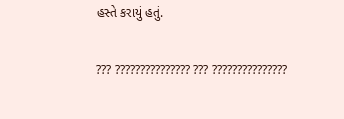હસ્‍તે કરાયું હતું.

??? ??????????????? ??? ???????????????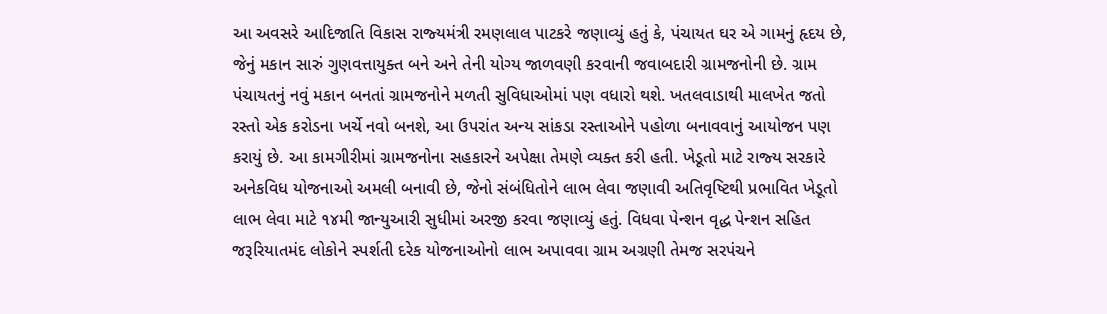આ અવસરે આદિજાતિ વિકાસ રાજ્‍યમંત્રી રમણલાલ પાટકરે જણાવ્‍યું હતું કે, પંચાયત ઘર એ ગામનું હૃદય છે, જેનું મકાન સારું ગુણવત્તાયુક્‍ત બને અને તેની યોગ્‍ય જાળવણી કરવાની જવાબદારી ગ્રામજનોની છે. ગ્રામ પંચાયતનું નવું મકાન બનતાં ગ્રામજનોને મળતી સુવિધાઓમાં પણ વધારો થશે. ખતલવાડાથી માલખેત જતો રસ્‍તો એક કરોડના ખર્ચે નવો બનશે, આ ઉપરાંત અન્‍ય સાંકડા રસ્‍તાઓને પહોળા બનાવવાનું આયોજન પણ કરાયું છે. આ કામગીરીમાં ગ્રામજનોના સહકારને અપેક્ષા તેમણે વ્‍યક્‍ત કરી હતી. ખેડૂતો માટે રાજ્‍ય સરકારે અનેકવિધ યોજનાઓ અમલી બનાવી છે, જેનો સંબંધિતોને લાભ લેવા જણાવી અતિવૃષ્‍ટિથી પ્રભાવિત ખેડૂતો લાભ લેવા માટે ૧૪મી જાન્‍યુઆરી સુધીમાં અરજી કરવા જણાવ્‍યું હતું. વિધવા પેન્‍શન વૃદ્ધ પેન્‍શન સહિત જરૂરિયાતમંદ લોકોને સ્‍પર્શતી દરેક યોજનાઓનો લાભ અપાવવા ગ્રામ અગ્રણી તેમજ સરપંચને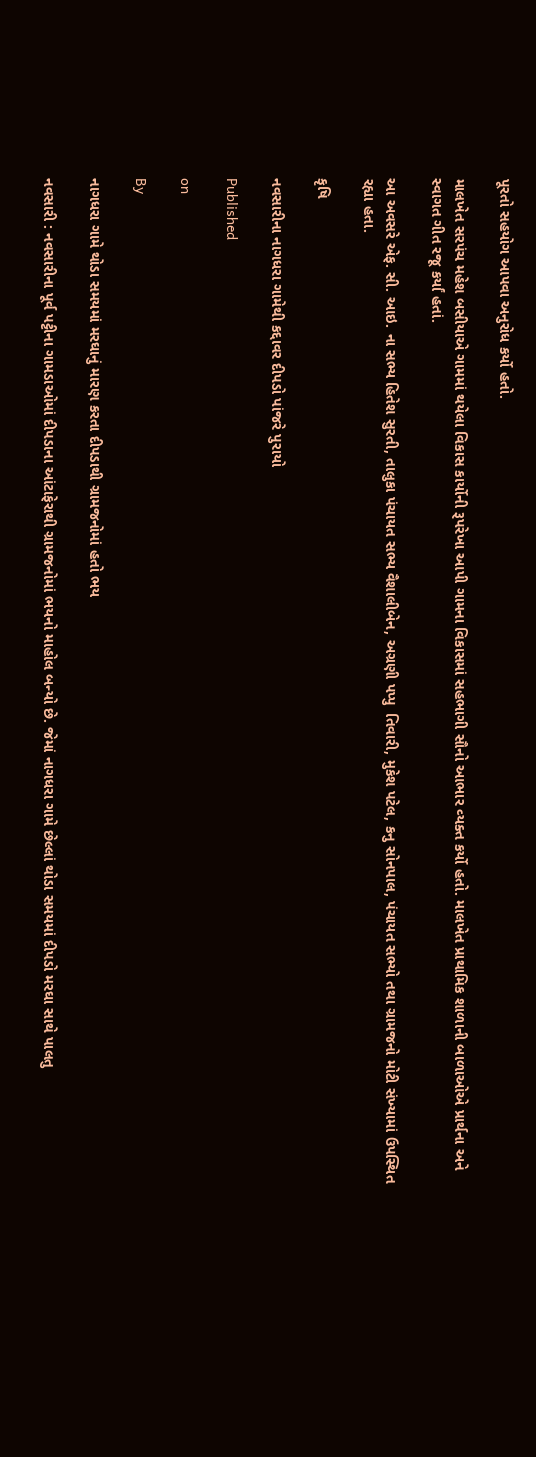પૂરતો સહયોગ આપવા અનુરોધ કર્યો હતો.

માલખેત સરપંચ મહેશ બસીયાએ ગામમાં થયેલા વિકાસ કાર્યોની રૂપરેખા આપી ગામના વિકાસમાં સહભાગી સૌનો આભાર વ્‍યક્‍ત કર્યો હતો. માલખેત પ્રાથામિક શાળાની બાળાઓએ પ્રાર્થના અને સ્‍વાગત ગીત રજૂ કર્યાં હતાં.

આ અવસરે એફ. સી. આઇ. ના સભ્‍ય હિતેશ સુરતી, તાલુકા પંચાયત સભ્‍ય વૈશાલીબેન, અગ્રણી પપ્‍પુ  તિવારી, મુકેશ પટેલ, કનુ સોનપાલ, પંચાયત સભ્‍યો તથા ગ્રામજનો મોટી સંખ્‍યામાં ઉપસ્થિત રહ્યા હતા.

કૃષિ

નવસારીના નાગધરા ગામેથી કદ્દાવર દીપડો પાંજરે પુરાયો

Published

on

By

નાગધરા ગામે થોડા સમયમાં મરઘાનું મારણ કરતા દીપડાથી ગ્રામજનોમાં હતો ભય

નવસારી : નવસારીના પૂર્વ પટ્ટીના ગામડાઓમાં દીપડાના આંટાફેરાથી ગ્રામજનોમાં ભયનો માહોલ બન્યો છે. જેમાં નાગધરા ગામે છેલ્લાં થોડા સમયમાં દીપડો મરઘા સાથે પાલતુ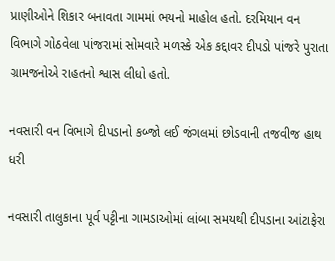પ્રાણીઓને શિકાર બનાવતા ગામમાં ભયનો માહોલ હતો. દરમિયાન વન વિભાગે ગોઠવેલા પાંજરામાં સોમવારે મળસ્કે એક કદ્દાવર દીપડો પાંજરે પુરાતા ગ્રામજનોએ રાહતનો શ્વાસ લીધો હતો.

નવસારી વન વિભાગે દીપડાનો કબ્જો લઈ જંગલમાં છોડવાની તજવીજ હાથ ધરી

નવસારી તાલુકાના પૂર્વ પટ્ટીના ગામડાઓમાં લાંબા સમયથી દીપડાના આંટાફેરા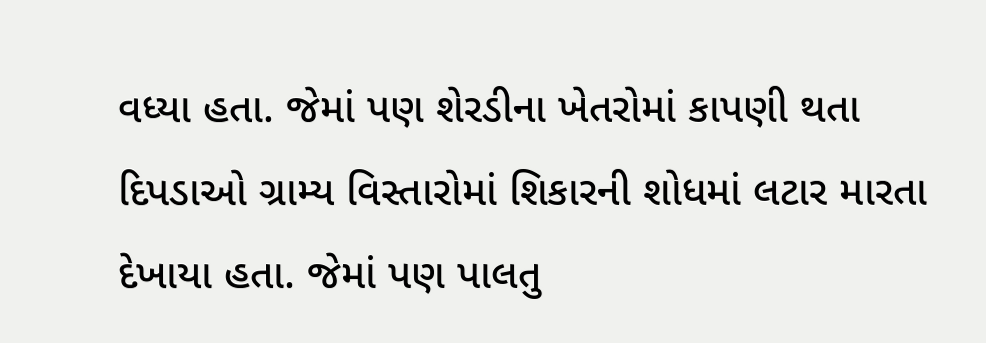વધ્યા હતા. જેમાં પણ શેરડીના ખેતરોમાં કાપણી થતા દિપડાઓ ગ્રામ્ય વિસ્તારોમાં શિકારની શોધમાં લટાર મારતા દેખાયા હતા. જેમાં પણ પાલતુ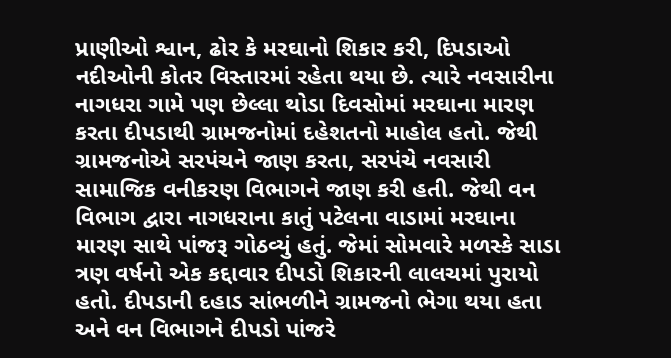પ્રાણીઓ શ્વાન, ઢોર કે મરઘાનો શિકાર કરી, દિપડાઓ નદીઓની કોતર વિસ્તારમાં રહેતા થયા છે. ત્યારે નવસારીના નાગધરા ગામે પણ છેલ્લા થોડા દિવસોમાં મરઘાના મારણ કરતા દીપડાથી ગ્રામજનોમાં દહેશતનો માહોલ હતો. જેથી ગ્રામજનોએ સરપંચને જાણ કરતા, સરપંચે નવસારી સામાજિક વનીકરણ વિભાગને જાણ કરી હતી. જેથી વન વિભાગ દ્વારા નાગધરાના કાતું પટેલના વાડામાં મરઘાના મારણ સાથે પાંજરૂ ગોઠવ્યું હતું. જેમાં સોમવારે મળસ્કે સાડા ત્રણ વર્ષનો એક કદ્દાવાર દીપડો શિકારની લાલચમાં પુરાયો હતો. દીપડાની દહાડ સાંભળીને ગ્રામજનો ભેગા થયા હતા અને વન વિભાગને દીપડો પાંજરે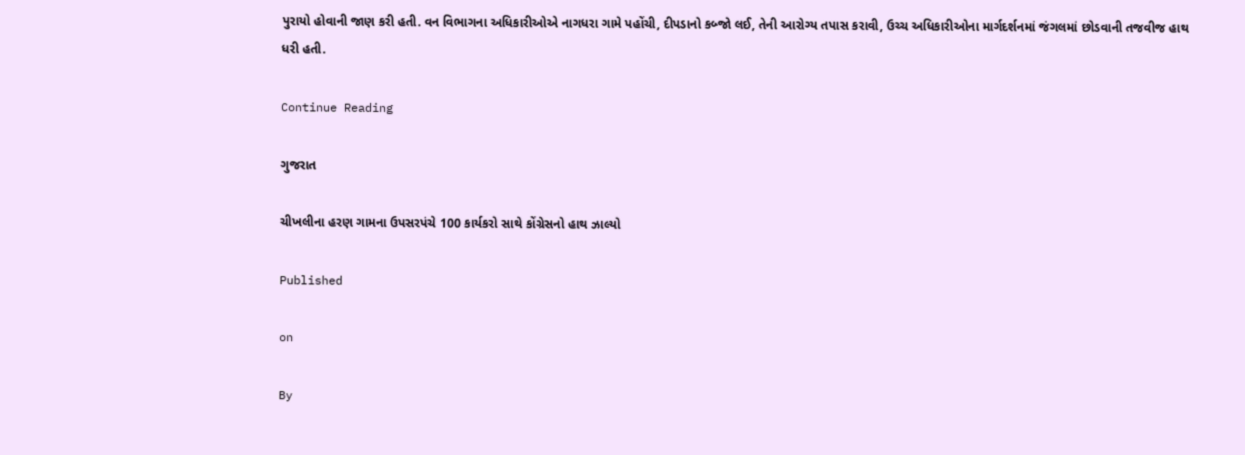પુરાયો હોવાની જાણ કરી હતી. વન વિભાગના અધિકારીઓએ નાગધરા ગામે પહોંચી, દીપડાનો કબ્જો લઈ, તેની આરોગ્ય તપાસ કરાવી, ઉચ્ચ અધિકારીઓના માર્ગદર્શનમાં જંગલમાં છોડવાની તજવીજ હાથ ધરી હતી.

Continue Reading

ગુજરાત

ચીખલીના હરણ ગામના ઉપસરપંચે 100 કાર્યકરો સાથે કોંગ્રેસનો હાથ ઝાલ્યો

Published

on

By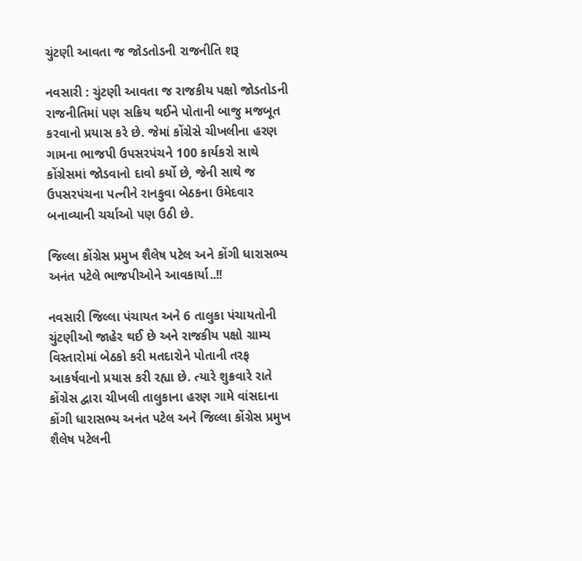ચુંટણી આવતા જ જોડતોડની રાજનીતિ શરૂ

નવસારી : ચુંટણી આવતા જ રાજકીય પક્ષો જોડતોડની રાજનીતિમાં પણ સક્રિય થઈને પોતાની બાજુ મજબૂત કરવાનો પ્રયાસ કરે છે. જેમાં કોંગ્રેસે ચીખલીના હરણ ગામના ભાજપી ઉપસરપંચને 100 કાર્યકરો સાથે કોંગ્રેસમાં જોડવાનો દાવો કર્યો છે, જેની સાથે જ ઉપસરપંચના પત્નીને રાનકુવા બેઠકના ઉમેદવાર બનાવ્યાની ચર્ચાઓ પણ ઉઠી છે.

જિલ્લા કોંગ્રેસ પ્રમુખ શૈલેષ પટેલ અને કોંગી ધારાસભ્ય અનંત પટેલે ભાજપીઓને આવકાર્યા..!!

નવસારી જિલ્લા પંચાયત અને 6 તાલુકા પંચાયતોની ચુંટણીઓ જાહેર થઈ છે અને રાજકીય પક્ષો ગ્રામ્ય વિસ્તારોમાં બેઠકો કરી મતદારોને પોતાની તરફ આકર્ષવાનો પ્રયાસ કરી રહ્યા છે. ત્યારે શુક્રવારે રાતે કોંગ્રેસ દ્વારા ચીખલી તાલુકાના હરણ ગામે વાંસદાના કોંગી ધારાસભ્ય અનંત પટેલ અને જિલ્લા કોંગ્રેસ પ્રમુખ શૈલેષ પટેલની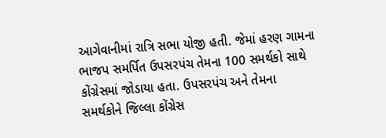આગેવાનીમાં રાત્રિ સભા યોજી હતી. જેમાં હરણ ગામના ભાજપ સમર્પિત ઉપસરપંચ તેમના 100 સમર્થકો સાથે કોંગ્રેસમાં જોડાયા હતા. ઉપસરપંચ અને તેમના સમર્થકોને જિલ્લા કોંગ્રેસ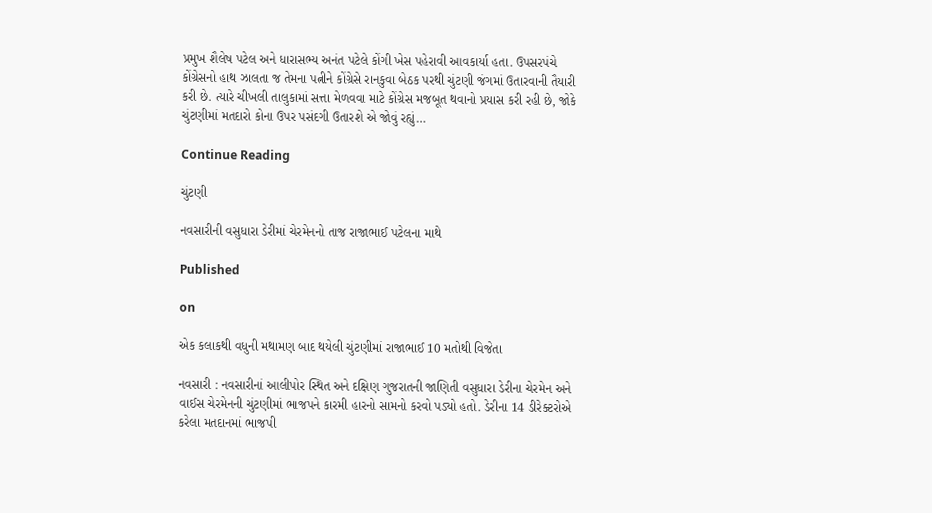પ્રમુખ શૈલેષ પટેલ અને ધારાસભ્ય અનંત પટેલે કોંગી ખેસ પહેરાવી આવકાર્યા હતા. ઉપસરપંચે કોંગ્રેસનો હાથ ઝાલતા જ તેમના પત્નીને કોંગ્રેસે રાનકુવા બેઠક પરથી ચુંટણી જંગમાં ઉતારવાની તૈયારી કરી છે. ત્યારે ચીખલી તાલુકામાં સત્તા મેળવવા માટે કોંગ્રેસ મજબૂત થવાનો પ્રયાસ કરી રહી છે, જોકે ચુંટણીમાં મતદારો કોના ઉપર પસંદગી ઉતારશે એ જોવું રહ્યું…

Continue Reading

ચુંટણી

નવસારીની વસુધારા ડેરીમાં ચેરમેનનો તાજ રાજાભાઈ પટેલના માથે

Published

on

એક કલાકથી વધુની મથામણ બાદ થયેલી ચુંટણીમાં રાજાભાઈ 10 મતોથી વિજેતા

નવસારી : નવસારીનાં આલીપોર સ્થિત અને દક્ષિણ ગુજરાતની જાણિતી વસુધારા ડેરીના ચેરમેન અને વાઈસ ચેરમેનની ચુંટણીમાં ભાજપને કારમી હારનો સામનો કરવો પડ્યો હતો. ડેરીના 14 ડીરેક્ટરોએ કરેલા મતદાનમાં ભાજપી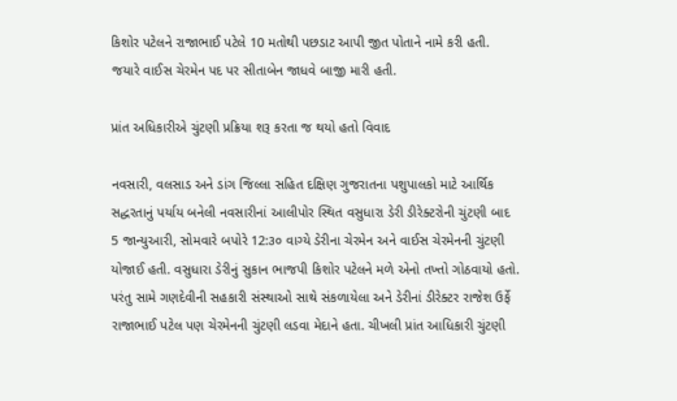કિશોર પટેલને રાજાભાઈ પટેલે 10 મતોથી પછડાટ આપી જીત પોતાને નામે કરી હતી. જયારે વાઈસ ચેરમેન પદ પર સીતાબેન જાધવે બાજી મારી હતી.

પ્રાંત અધિકારીએ ચુંટણી પ્રક્રિયા શરૂ કરતા જ થયો હતો વિવાદ

નવસારી, વલસાડ અને ડાંગ જિલ્લા સહિત દક્ષિણ ગુજરાતના પશુપાલકો માટે આર્થિક સદ્ધરતાનું પર્યાય બનેલી નવસારીનાં આલીપોર સ્થિત વસુધારા ડેરી ડીરેક્ટરોની ચુંટણી બાદ 5 જાન્યુઆરી, સોમવારે બપોરે 12:૩૦ વાગ્યે ડેરીના ચેરમેન અને વાઈસ ચેરમેનની ચુંટણી યોજાઈ હતી. વસુધારા ડેરીનું સુકાન ભાજપી કિશોર પટેલને મળે એનો તખ્તો ગોઠવાયો હતો. પરંતુ સામે ગણદેવીની સહકારી સંસ્થાઓ સાથે સંકળાયેલા અને ડેરીનાં ડીરેક્ટર રાજેશ ઉર્ફે રાજાભાઈ પટેલ પણ ચેરમેનની ચુંટણી લડવા મેદાને હતા. ચીખલી પ્રાંત આધિકારી ચુંટણી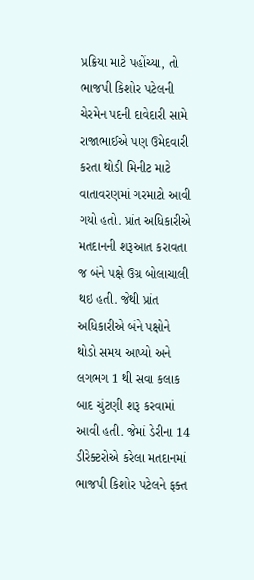પ્રક્રિયા માટે પહોંચ્યા, તો ભાજપી કિશોર પટેલની ચેરમેન પદની દાવેદારી સામે રાજાભાઈએ પણ ઉમેદવારી કરતા થોડી મિનીટ માટે વાતાવરણમાં ગરમાટો આવી ગયો હતો. પ્રાંત અધિકારીએ મતદાનની શરૂઆત કરાવતા જ બંને પક્ષે ઉગ્ર બોલાચાલી થઇ હતી. જેથી પ્રાંત અધિકારીએ બંને પક્ષોને થોડો સમય આપ્યો અને લગભગ 1 થી સવા કલાક બાદ ચુંટણી શરૂ કરવામાં આવી હતી. જેમાં ડેરીના 14 ડીરેક્ટરોએ કરેલા મતદાનમાં ભાજપી કિશોર પટેલને ફક્ત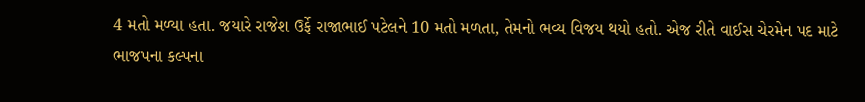4 મતો મળ્યા હતા. જયારે રાજેશ ઉર્ફે રાજાભાઈ પટેલને 10 મતો મળતા, તેમનો ભવ્ય વિજય થયો હતો. એજ રીતે વાઈસ ચેરમેન પદ માટે ભાજપના કલ્પના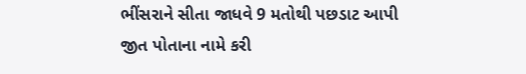ભીંસરાને સીતા જાધવે 9 મતોથી પછડાટ આપી જીત પોતાના નામે કરી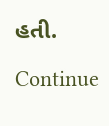હતી.

Continue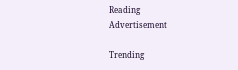Reading
Advertisement

Trending